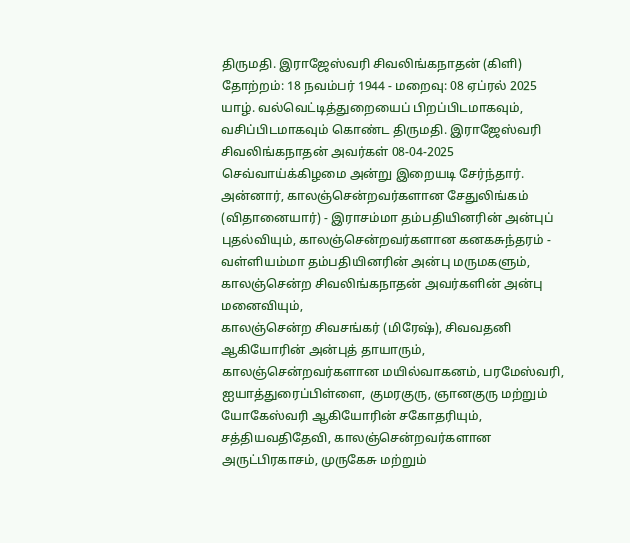திருமதி. இராஜேஸ்வரி சிவலிங்கநாதன் (கிளி)
தோற்றம்: 18 நவம்பர் 1944 - மறைவு: 08 ஏப்ரல் 2025
யாழ். வல்வெட்டித்துறையைப் பிறப்பிடமாகவும், வசிப்பிடமாகவும் கொண்ட திருமதி. இராஜேஸ்வரி சிவலிங்கநாதன் அவர்கள் 08-04-2025 செவ்வாய்க்கிழமை அன்று இறையடி சேர்ந்தார்.
அன்னார், காலஞ்சென்றவர்களான சேதுலிங்கம் (விதானையார்) - இராசம்மா தம்பதியினரின் அன்புப் புதல்வியும், காலஞ்சென்றவர்களான கனகசுந்தரம் - வள்ளியம்மா தம்பதியினரின் அன்பு மருமகளும்,
காலஞ்சென்ற சிவலிங்கநாதன் அவர்களின் அன்பு மனைவியும்,
காலஞ்சென்ற சிவசங்கர் (மிரேஷ்), சிவவதனி ஆகியோரின் அன்புத் தாயாரும்,
காலஞ்சென்றவர்களான மயில்வாகனம், பரமேஸ்வரி, ஐயாத்துரைப்பிள்ளை, குமரகுரு, ஞானகுரு மற்றும் யோகேஸ்வரி ஆகியோரின் சகோதரியும்,
சத்தியவதிதேவி, காலஞ்சென்றவர்களான அருட்பிரகாசம், முருகேசு மற்றும்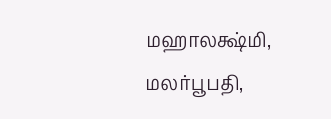மஹாலக்ஷ்மி, மலர்பூபதி,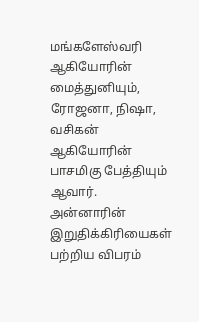மங்களேஸ்வரி ஆகியோரின் மைத்துனியும்,
ரோஜனா, நிஷா, வசிகன் ஆகியோரின் பாசமிகு பேத்தியும் ஆவார்.
அன்னாரின் இறுதிக்கிரியைகள் பற்றிய விபரம்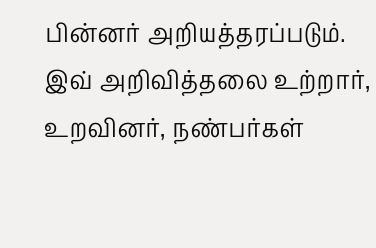பின்னர் அறியத்தரப்படும்.
இவ் அறிவித்தலை உற்றார், உறவினர், நண்பர்கள்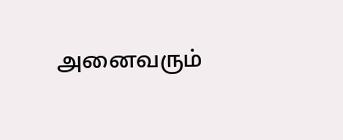அனைவரும்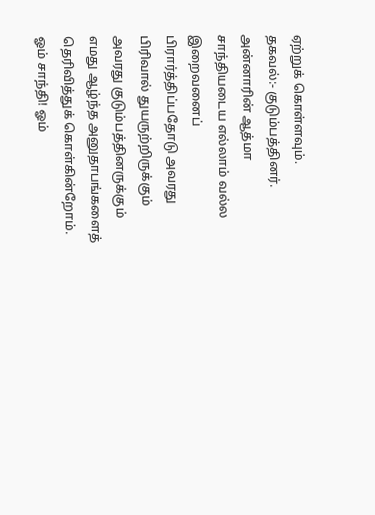ஏற்றுக் கொள்ளவும்.
தகவல்:- குடும்பத்தினர்.
அன்னாரின் ஆத்மா சாந்தியடைய எல்லாம் வல்ல இறைவனைப் பிரார்த்திப்பதோடு அவரது பிரிவால் துயருற்றிருக்கும் அவரது குடும்பத்தினருக்கும் எமது ஆழ்ந்த அனுதாபங்களைத் தெரிவித்துக் கொள்கின்றோம்.
ஓம் சாந்தி! ஓம்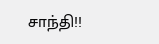சாந்தி!!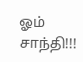ஓம் சாந்தி!!!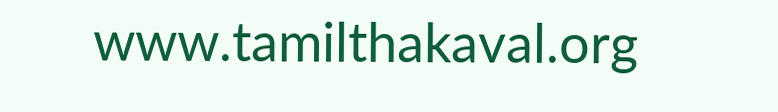www.tamilthakaval.org